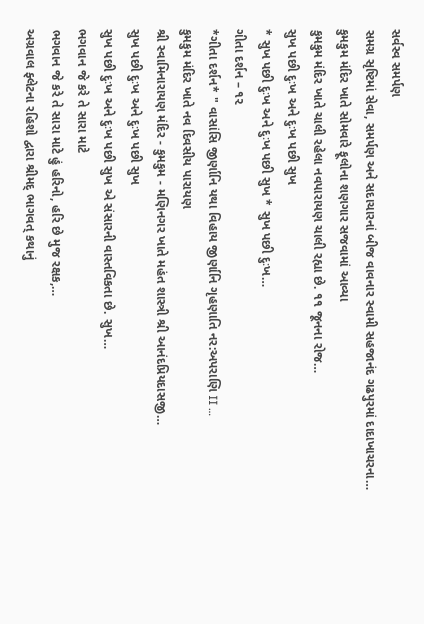સર્વસ્વ સમર્પણ
સમગ્ર સૃષ્ટિમાં સેવા, સમર્પણ અને સદાચારનાં બીજ વાવનાર સ્વામી સહજાનંદ ગઢપુરમાં દાદાખાચરના…
કુમકુમ મંદિર ખાતે સોમવારે ફૂલોના શણગાર સજવામાં આવ્યા
કુમકુમ મંદિર ખાતે ચાલી રહેલા નવપારાયણ ચાલી રહ્યા છે. ૧૧ જૂનના રોજ…
સુખ પછી દુઃખ અને દુઃખ પછી સુખ
* સુખ પછી દુઃખ અને દુઃખ પછી સુખ * સુખ પછી દુઃખ…
ગીતા દર્શન – ૧૨
*ગીતા દર્શન* " વાસાંસિ જીર્ણાનિ યથા વિહાય જીર્ણાનિ ગૃહણાતિ નર:અપરાણિ II …
કુમકુમ મંદિર ખાતે નવ દિવસીય પારાયણ
શ્રી સ્વામિનારાયણ મંદિર - કુમકુમ - મણિનગર ખાતે મહંત શાસ્ત્રી શ્રી આનંદપ્રિયદાસજી…
સુખ પછી દુઃખ અને દુઃખ પછી સુખ
સુખ પછી દુઃખ અને દુઃખ પછી સુખ એ સંસારની વાસ્તવિકતા છે. સુખ…
ભગવાન જે કરે તે સારા માટે
ભગવાન જે કરે તે સારા માટે હું હરિનો, હરિ છે મુજ રક્ષક,…
અગ્રવાલ ફ્લેટના રહિશો દ્વારા શ્રીમદ્ ભાગવત્ કથાનું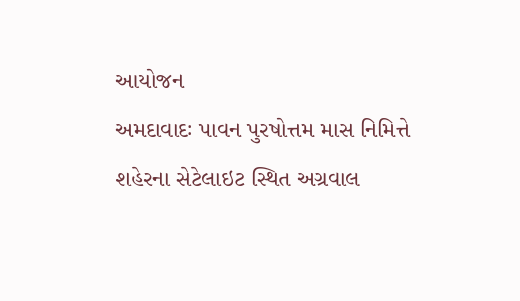આયોજન
અમદાવાદઃ પાવન પુરષોત્તમ માસ નિમિત્તે શહેરના સેટેલાઇટ સ્થિત અગ્રવાલ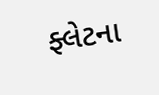ફ્લેટના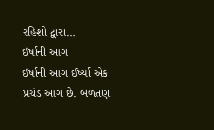રહિશો દ્વારા…
ઇર્ષાની આગ
ઇર્ષાની આગ ઈર્ષ્યા એક પ્રચંડ આગ છે. બળતણ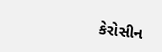કેરોસીન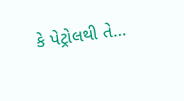કે પેટ્રોલથી તે…